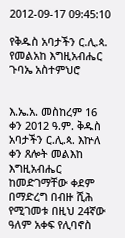2012-09-17 09:45:10

የቅዱስ አባታችን ር.ሊ.ጳ. የመልአከ እግዚአብሔር ጉባኤ አስተምህሮ


እ.ኤ.አ. መስከረም 16 ቀን 2012 ዓ.ም. ቅዱስ አባታችን ር.ሊ.ጳ. እኵለ ቀን ጸሎት መልእከ እግዚአብሔር ከመድገማቸው ቀደም በማድረግ በብዙ ሺሕ የሚገመቱ በዚህ 24ኛው ዓለም አቀፍ የሊባኖስ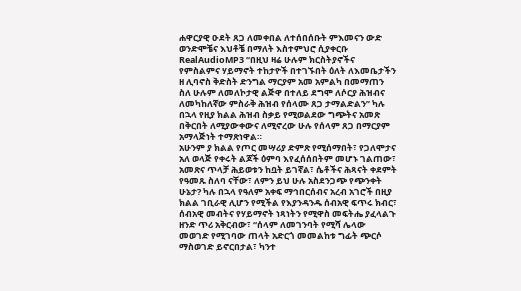ሐዋርያዊ ዑደት ጸጋ ለመቀበል ለተሰበሰቡት ምእመናን ውድ ወንድሞቼና እህቶቼ በማለት እስተምህሮ ሲያቀርቡ RealAudioMP3 “በዚህ ዛሬ ሁሉም ክርስትያኖችና የምስልምና ሃይማኖት ተከታዮች በተገኙበት ዕለት ለእመቤታችን ዘ ሊባኖስ ቅድስት ድንግል ማርያም አመ አምልካ በመማጠን ስለ ሁሉም ለመለኮታዊ ልጅዋ በተለይ ደግሞ ለሶርያ ሕዝብና ለመካከለኛው ምስራቅ ሕዝብ የሰላሙ ጸጋ ታማልድልን” ካሉ በኋላ የዚያ ክልል ሕዝብ ስቃይ የሚወልደው ግጭትና አመጽ በቅርበት ለሚያውቀውና ለሚኖረው ሁሉ የሰላም ጸጋ በማርያም አማላጅነት ተማጽነዋል።
አሁንም ያ ክልል የጦር መሣሪያ ድምጽ የሚሰማበት፣ የጋለሞታና አለ ወላጅ የቀሩት ልጆች ዕምባ እየፈሰሰበትም መሆኑ ገልጠው፣ አመጽና ጥላቻ ሕይወቱን ከቧት ይገኛል፣ ሴቶችና ሕጻናት ቀደምት የዓመጹ ስለባ ናቸው፣ ለምን ይህ ሁሉ አስደንጋጭ የጭንቀት ሁኔታ? ካሉ በኋላ የዓለም አቀፍ ማኅበርሰብና አረብ አገሮች በዚያ ክልል ገቢራዊ ሊሆን የሚችል የእያንዳንዱ ሰብአዊ ፍጥሩ ክብር፣ ሰብአዊ መብትና የሃይማኖት ነጻነትን የሚዋስ መፍትሔ ያፈላልጉ ዘንድ ጥሪ አቅርብው፣ “ሰላም ለመገንባት የሚሻ ሌላው መወገድ የሚገባው ጠላት አድርጎ መመልከቱ ግፊት ጭርሶ ማስወገድ ይኖርበታል፣ ካንተ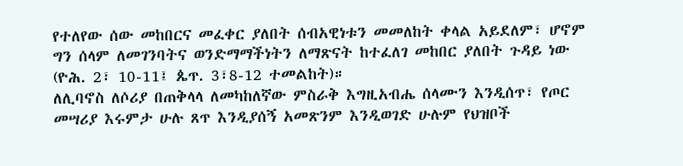የተለየው ሰው መከበርና መፈቀር ያለበት ሰብአዊነቱን መመለከት ቀላል አይደለም፣ ሆኖም ግን ሰላም ለመገንባትና ወንድማማችነትን ለማጽናት ከተፈለገ መከበር ያለበት ጉዳይ ነው (ዮሕ. 2፣ 10-11፤ ጴጥ. 3፣8-12 ተመልከት)።
ለሊባኖስ ለሶሪያ በጠቅላላ ለመካከለኛው ምስራቅ እግዚአብሔ ሰላሙን እንዲሰጥ፣ የጦር መሣሪያ እሩምታ ሁሉ ጸጥ እንዲያሰኝ አመጽንም እንዲወገድ ሁሉም የህዝቦች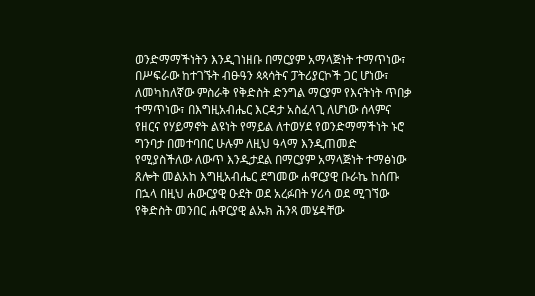ወንድማማችነትን እንዲገነዘቡ በማርያም አማላጅነት ተማጥነው፣ በሥፍራው ከተገኙት ብፁዓን ጳጳሳትና ፓትሪያርኮች ጋር ሆነው፣ ለመካከለኛው ምስራቅ የቅድስት ድንግል ማርያም የእናትነት ጥበቃ ተማጥነው፣ በእግዚአብሔር እርዳታ አስፈላጊ ለሆነው ሰላምና የዘርና የሃይማኖት ልዩነት የማይል ለተወሃደ የወንድማማችነት ኑሮ ግንባታ በመተባበር ሁሉም ለዚህ ዓላማ እንዲጠመድ የሚያስችለው ለውጥ እንዲታደል በማርያም አማላጅነት ተማፅነው ጸሎት መልአከ እግዚአብሔር ደግመው ሐዋርያዊ ቡራኬ ከሰጡ በኋላ በዚህ ሐውርያዊ ዑደት ወደ አረፉበት ሃሪሳ ወደ ሚገኘው የቅድስት መንበር ሐዋርያዊ ልኡክ ሕንጻ መሄዳቸው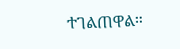ተገልጠዋል።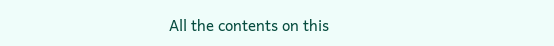All the contents on this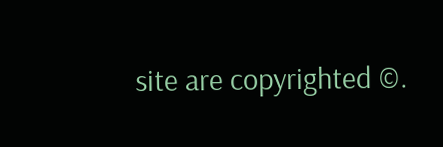site are copyrighted ©.